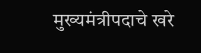मुख्यमंत्रीपदाचे खरे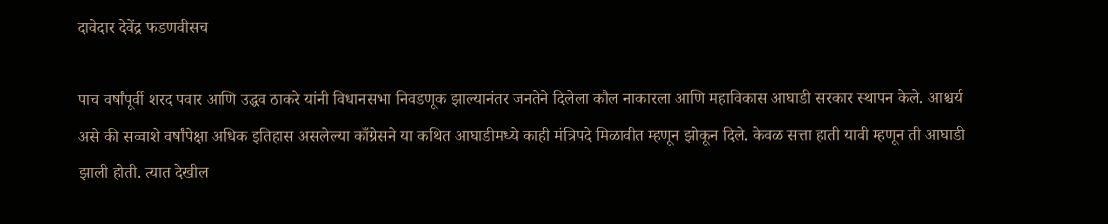दावेदार देवेंद्र फडणवीसच

पाच वर्षांपूर्वी शरद पवार आणि उद्धव ठाकरे यांनी विधानसभा निवडणूक झाल्यानंतर जनतेने दिलेला कौल नाकारला आणि महाविकास आघाडी सरकार स्थापन केले. आश्चर्य असे की सव्वाशे वर्षांपेक्षा अधिक इतिहास असलेल्या काँग्रेसने या कथित आघाडीमध्ये काही मंत्रिपदे मिळावीत म्हणून झोकून दिले. केवळ सत्ता हाती यावी म्हणून ती आघाडी झाली होती. त्यात देखील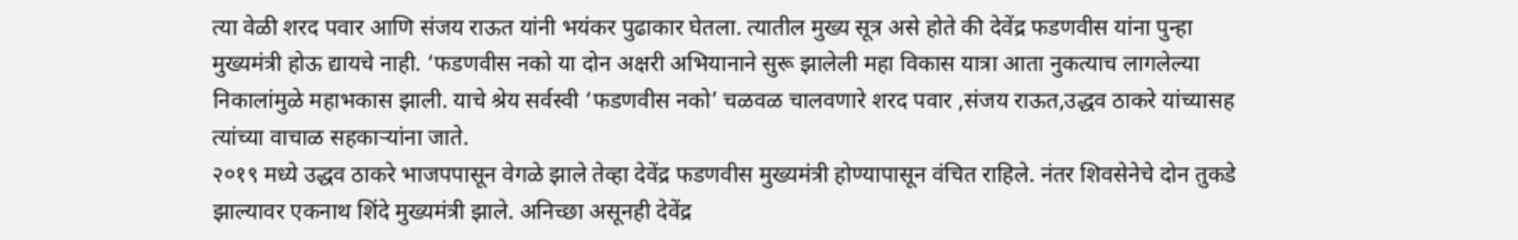त्या वेळी शरद पवार आणि संजय राऊत यांनी भयंकर पुढाकार घेतला. त्यातील मुख्य सूत्र असे होते की देवेंद्र फडणवीस यांना पुन्हा मुख्यमंत्री होऊ द्यायचे नाही. ‘फडणवीस नको या दोन अक्षरी अभियानाने सुरू झालेली महा विकास यात्रा आता नुकत्याच लागलेल्या निकालांमुळे महाभकास झाली. याचे श्रेय सर्वस्वी ‘फडणवीस नको’ चळवळ चालवणारे शरद पवार ,संजय राऊत,उद्धव ठाकरे यांच्यासह त्यांच्या वाचाळ सहकाऱ्यांना जाते.
२०१९ मध्ये उद्धव ठाकरे भाजपपासून वेगळे झाले तेव्हा देवेंद्र फडणवीस मुख्यमंत्री होण्यापासून वंचित राहिले. नंतर शिवसेनेचे दोन तुकडे झाल्यावर एकनाथ शिंदे मुख्यमंत्री झाले. अनिच्छा असूनही देवेंद्र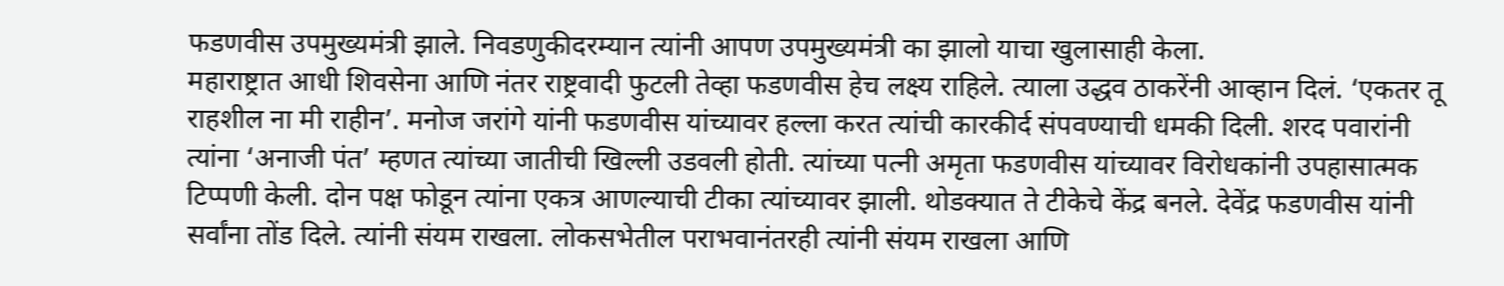फडणवीस उपमुख्यमंत्री झाले. निवडणुकीदरम्यान त्यांनी आपण उपमुख्यमंत्री का झालो याचा खुलासाही केला.
महाराष्ट्रात आधी शिवसेना आणि नंतर राष्ट्रवादी फुटली तेव्हा फडणवीस हेच लक्ष्य राहिले. त्याला उद्धव ठाकरेंनी आव्हान दिलं. ‘एकतर तू राहशील ना मी राहीन’. मनोज जरांगे यांनी फडणवीस यांच्यावर हल्ला करत त्यांची कारकीर्द संपवण्याची धमकी दिली. शरद पवारांनी त्यांना ‘अनाजी पंत’ म्हणत त्यांच्या जातीची खिल्ली उडवली होती. त्यांच्या पत्नी अमृता फडणवीस यांच्यावर विरोधकांनी उपहासात्मक टिप्पणी केली. दोन पक्ष फोडून त्यांना एकत्र आणल्याची टीका त्यांच्यावर झाली. थोडक्यात ते टीकेचे केंद्र बनले. देवेंद्र फडणवीस यांनी सर्वांना तोंड दिले. त्यांनी संयम राखला. लोकसभेतील पराभवानंतरही त्यांनी संयम राखला आणि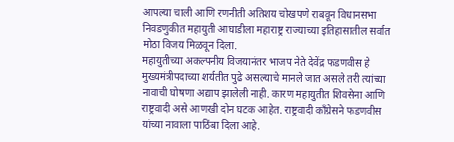आपल्या चाली आणि रणनीती अतिशय चोखपणे राबवून विधानसभा निवडणुकीत महायुती आघाडीला महाराष्ट्र राज्याच्या इतिहासातील सर्वात मोठा विजय मिळवून दिला.
महायुतीच्या अकल्पनीय विजयानंतर भाजप नेते देवेंद्र फडणवीस हे मुख्यमंत्रीपदाच्या शर्यतीत पुढे असल्याचे मानले जात असले तरी त्यांच्या नावाची घोषणा अद्याप झालेली नाही. कारण महायुतीत शिवसेना आणि राष्ट्रवादी असे आणखी दोन घटक आहेत. राष्ट्रवादी काँग्रेसने फडणवीस यांच्या नावाला पाठिंबा दिला आहे.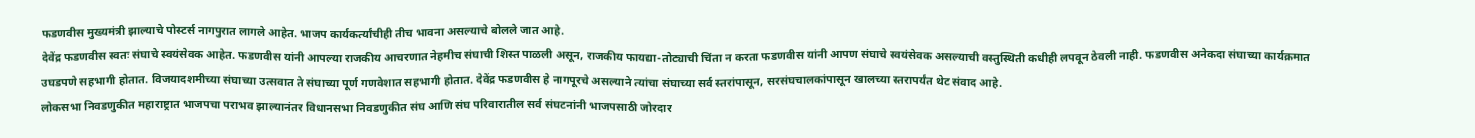फडणवीस मुख्यमंत्री झाल्याचे पोस्टर्स नागपुरात लागले आहेत. भाजप कार्यकर्त्यांचीही तीच भावना असल्याचे बोलले जात आहे.
देवेंद्र फडणवीस स्वतः संघाचे स्वयंसेवक आहेत. फडणवीस यांनी आपल्या राजकीय आचरणात नेहमीच संघाची शिस्त पाळली असून, राजकीय फायद्या-तोट्याची चिंता न करता फडणवीस यांनी आपण संघाचे स्वयंसेवक असल्याची वस्तुस्थिती कधीही लपवून ठेवली नाही. फडणवीस अनेकदा संघाच्या कार्यक्रमात उघडपणे सहभागी होतात. विजयादशमीच्या संघाच्या उत्सवात ते संघाच्या पूर्ण गणवेशात सहभागी होतात. देवेंद्र फडणवीस हे नागपूरचे असल्याने त्यांचा संघाच्या सर्व स्तरांपासून, सरसंघचालकांपासून खालच्या स्तरापर्यंत थेट संवाद आहे.
लोकसभा निवडणुकीत महाराष्ट्रात भाजपचा पराभव झाल्यानंतर विधानसभा निवडणुकीत संघ आणि संघ परिवारातील सर्व संघटनांनी भाजपसाठी जोरदार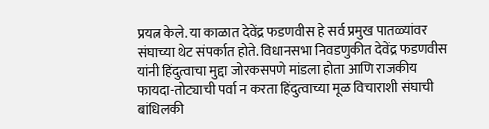प्रयत्न केले. या काळात देवेंद्र फडणवीस हे सर्व प्रमुख पातळ्यांवर संघाच्या थेट संपर्कात होते. विधानसभा निवडणुकीत देवेंद्र फडणवीस यांनी हिंदुत्वाचा मुद्दा जोरकसपणे मांडला होता आणि राजकीय फायदा-तोट्याची पर्वा न करता हिंदुत्वाच्या मूळ विचाराशी संघाची बांधिलकी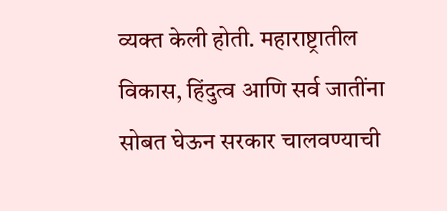व्यक्त केली होती. महाराष्ट्रातील विकास, हिंदुत्व आणि सर्व जातींना सोबत घेऊन सरकार चालवण्याची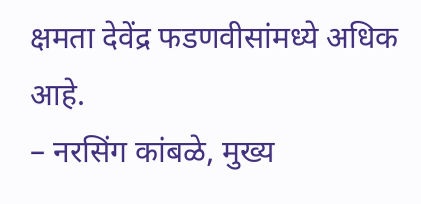क्षमता देवेंद्र फडणवीसांमध्ये अधिक आहे.
– नरसिंग कांबळे, मुख्य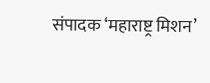संपादक ‘महाराष्ट्र मिशन’